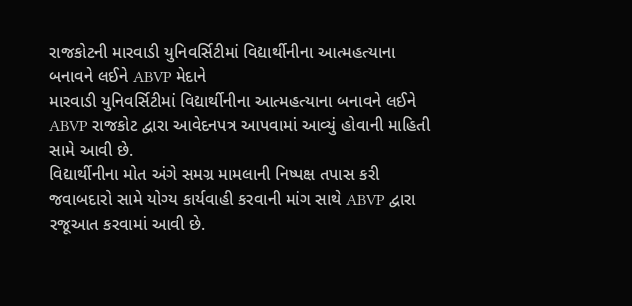રાજકોટની મારવાડી યુનિવર્સિટીમાં વિદ્યાર્થીનીના આત્મહત્યાના બનાવને લઈને ABVP મેદાને
મારવાડી યુનિવર્સિટીમાં વિદ્યાર્થીનીના આત્મહત્યાના બનાવને લઈને ABVP રાજકોટ દ્વારા આવેદનપત્ર આપવામાં આવ્યું હોવાની માહિતી સામે આવી છે.
વિદ્યાર્થીનીના મોત અંગે સમગ્ર મામલાની નિષ્પક્ષ તપાસ કરી જવાબદારો સામે યોગ્ય કાર્યવાહી કરવાની માંગ સાથે ABVP દ્વારા રજૂઆત કરવામાં આવી છે.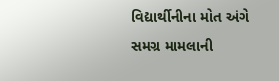વિદ્યાર્થીનીના મોત અંગે સમગ્ર મામલાની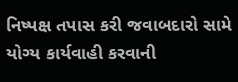નિષ્પક્ષ તપાસ કરી જવાબદારો સામે યોગ્ય કાર્યવાહી કરવાની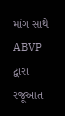માંગ સાથે ABVP દ્વારા રજૂઆત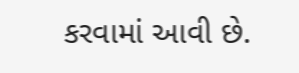કરવામાં આવી છે.